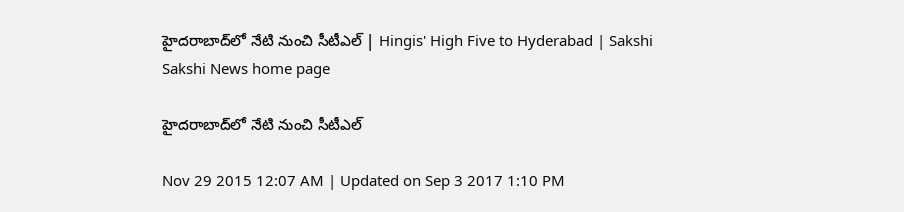హైదరాబాద్‌లో నేటి నుంచి సీటీఎల్ | Hingis' High Five to Hyderabad | Sakshi
Sakshi News home page

హైదరాబాద్‌లో నేటి నుంచి సీటీఎల్

Nov 29 2015 12:07 AM | Updated on Sep 3 2017 1:10 PM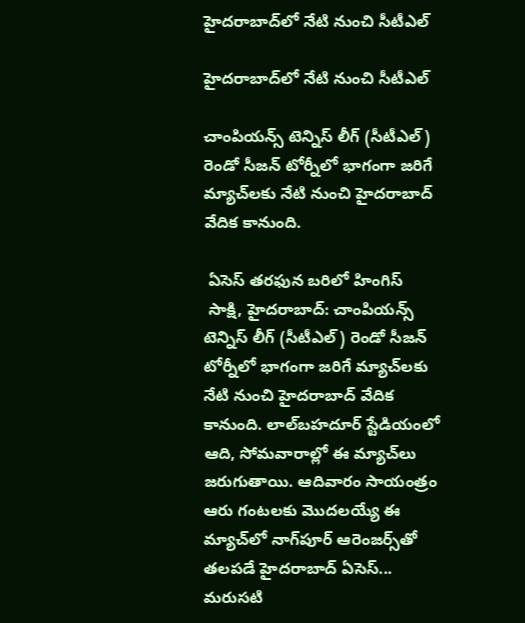హైదరాబాద్‌లో నేటి నుంచి సీటీఎల్

హైదరాబాద్‌లో నేటి నుంచి సీటీఎల్

చాంపియన్స్ టెన్నిస్ లీగ్ (సీటీఎల్) రెండో సీజన్ టోర్నీలో భాగంగా జరిగే మ్యాచ్‌లకు నేటి నుంచి హైదరాబాద్ వేదిక కానుంది.

 ఏసెస్ తరఫున బరిలో హింగిస్
 సాక్షి, హైదరాబాద్: చాంపియన్స్ టెన్నిస్ లీగ్ (సీటీఎల్) రెండో సీజన్ టోర్నీలో భాగంగా జరిగే మ్యాచ్‌లకు నేటి నుంచి హైదరాబాద్ వేదిక కానుంది. లాల్‌బహదూర్ స్టేడియంలో ఆది, సోమవారాల్లో ఈ మ్యాచ్‌లు జరుగుతాయి. ఆదివారం సాయంత్రం ఆరు గంటలకు మొదలయ్యే ఈ మ్యాచ్‌లో నాగ్‌పూర్ ఆరెంజర్స్‌తో తలపడే హైదరాబాద్ ఏసెస్... మరుసటి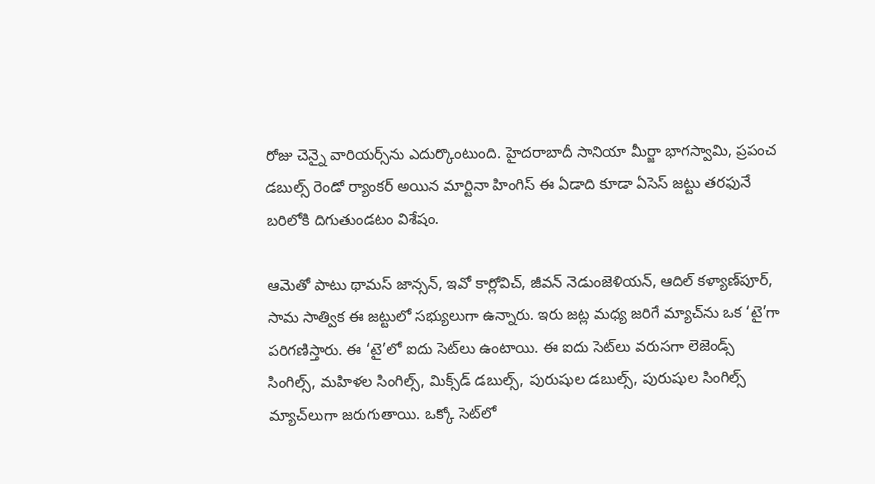రోజు చెన్నై వారియర్స్‌ను ఎదుర్కొంటుంది. హైదరాబాదీ సానియా మీర్జా భాగస్వామి, ప్రపంచ డబుల్స్ రెండో ర్యాంకర్ అయిన మార్టినా హింగిస్ ఈ ఏడాది కూడా ఏసెస్ జట్టు తరఫునే బరిలోకి దిగుతుండటం విశేషం.

ఆమెతో పాటు థామస్ జాన్సన్, ఇవో కార్లోవిచ్, జీవన్ నెడుంజెళియన్, ఆదిల్ కళ్యాణ్‌పూర్, సామ సాత్విక ఈ జట్టులో సభ్యులుగా ఉన్నారు. ఇరు జట్ల మధ్య జరిగే మ్యాచ్‌ను ఒక ‘టై’గా పరిగణిస్తారు. ఈ ‘టై’లో ఐదు సెట్‌లు ఉంటాయి. ఈ ఐదు సెట్‌లు వరుసగా లెజెండ్స్ సింగిల్స్, మహిళల సింగిల్స్, మిక్స్‌డ్ డబుల్స్, పురుషుల డబుల్స్, పురుషుల సింగిల్స్ మ్యాచ్‌లుగా జరుగుతాయి. ఒక్కో సెట్‌లో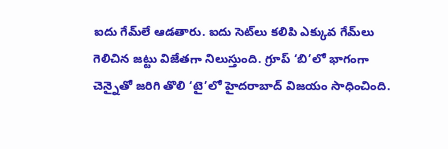ఐదు గేమ్‌లే ఆడతారు. ఐదు సెట్‌లు కలిపి ఎక్కువ గేమ్‌లు గెలిచిన జట్టు విజేతగా నిలుస్తుంది. గ్రూప్ ‘బి’లో భాగంగా చెన్నైతో జరిగి తొలి ‘టై’లో హైదరాబాద్ విజయం సాధించింది.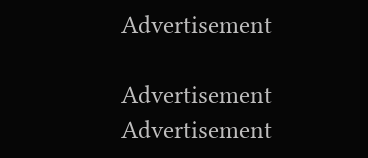Advertisement

Advertisement
Advertisement